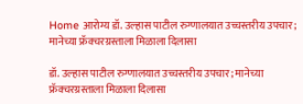Home आरोग्य डॉ. उल्हास पाटील रुग्णालयात उच्चस्तरीय उपचार; मानेच्या फ्रॅक्चरग्रस्ताला मिळाला दिलासा

डॉ. उल्हास पाटील रुग्णालयात उच्चस्तरीय उपचार; मानेच्या फ्रॅक्चरग्रस्ताला मिळाला दिलासा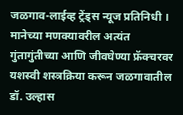जळगाव-लाईव्ह ट्रेंड्स न्यूज प्रतिनिधी ।  मानेच्या मणक्यावरील अत्यंत गुंतागुंतीच्या आणि जीवघेण्या फ्रॅक्चरवर यशस्वी शस्त्रक्रिया करून जळगावातील डॉ. उल्हास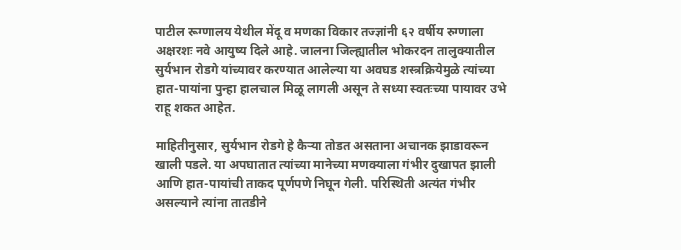पाटील रूग्णालय येथील मेंदू व मणका विकार तज्ज्ञांनी ६२ वर्षीय रुग्णाला अक्षरशः नवे आयुष्य दिले आहे. जालना जिल्ह्यातील भोकरदन तालुक्यातील सुर्यभान रोडगे यांच्यावर करण्यात आलेल्या या अवघड शस्त्रक्रियेमुळे त्यांच्या हात-पायांना पुन्हा हालचाल मिळू लागली असून ते सध्या स्वतःच्या पायावर उभे राहू शकत आहेत.

माहितीनुसार, सुर्यभान रोडगे हे कैऱ्या तोडत असताना अचानक झाडावरून खाली पडले. या अपघातात त्यांच्या मानेच्या मणक्याला गंभीर दुखापत झाली आणि हात-पायांची ताकद पूर्णपणे निघून गेली. परिस्थिती अत्यंत गंभीर असल्याने त्यांना तातडीने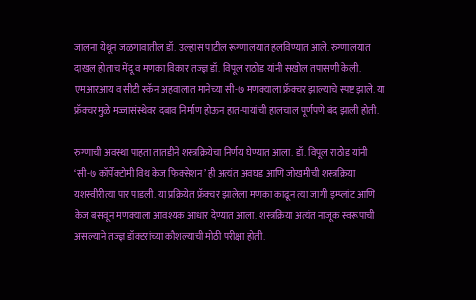जालना येथून जळगावातील डॉ. उल्हास पाटील रूग्णालयात हलविण्यात आले. रुग्णालयात दाखल होताच मेंदू व मणका विकार तज्ज्ञ डॉ. विपूल राठोड यांनी सखोल तपासणी केली. एमआरआय व सीटी स्कॅन अहवालात मानेच्या सी-७ मणक्याला फ्रॅक्चर झाल्याचे स्पष्ट झाले. या फ्रॅक्चरमुळे मज्जासंस्थेवर दबाव निर्माण होऊन हात-पायांची हालचाल पूर्णपणे बंद झाली होती.

रुग्णाची अवस्था पाहता तातडीने शस्त्रक्रियेचा निर्णय घेण्यात आला. डॉ. विपूल राठोड यांनी ‘सी-७ कॉर्पेक्टोमी विथ केज फिक्सेशन’ ही अत्यंत अवघड आणि जोखमीची शस्त्रक्रिया यशस्वीरीत्या पार पाडली. या प्रक्रियेत फ्रॅक्चर झालेला मणका काढून त्या जागी इम्प्लांट आणि केज बसवून मणक्याला आवश्यक आधार देण्यात आला. शस्त्रक्रिया अत्यंत नाजूक स्वरूपाची असल्याने तज्ज्ञ डॉक्टरांच्या कौशल्याची मोठी परीक्षा होती.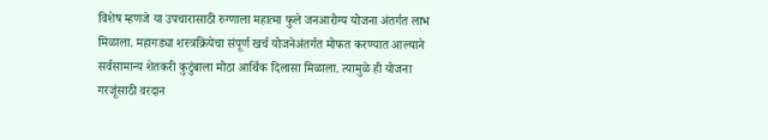विशेष म्हणजे या उपचारासाठी रुग्णाला महात्मा फुले जनआरोग्य योजना अंतर्गत लाभ मिळाला. महागड्या शस्त्रक्रियेचा संपूर्ण खर्च योजनेअंतर्गत मोफत करण्यात आल्याने सर्वसामान्य शेतकरी कुटुंबाला मोठा आर्थिक दिलासा मिळाला. त्यामुळे ही योजना गरजूंसाठी वरदान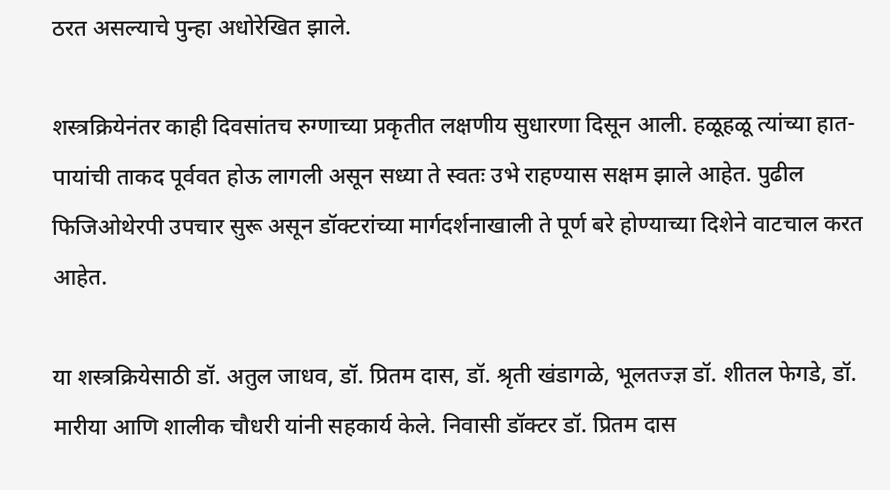ठरत असल्याचे पुन्हा अधोरेखित झाले.

शस्त्रक्रियेनंतर काही दिवसांतच रुग्णाच्या प्रकृतीत लक्षणीय सुधारणा दिसून आली. हळूहळू त्यांच्या हात-पायांची ताकद पूर्ववत होऊ लागली असून सध्या ते स्वतः उभे राहण्यास सक्षम झाले आहेत. पुढील फिजिओथेरपी उपचार सुरू असून डॉक्टरांच्या मार्गदर्शनाखाली ते पूर्ण बरे होण्याच्या दिशेने वाटचाल करत आहेत.

या शस्त्रक्रियेसाठी डॉ. अतुल जाधव, डॉ. प्रितम दास, डॉ. श्रृती खंडागळे, भूलतज्ज्ञ डॉ. शीतल फेगडे, डॉ. मारीया आणि शालीक चौधरी यांनी सहकार्य केले. निवासी डॉक्टर डॉ. प्रितम दास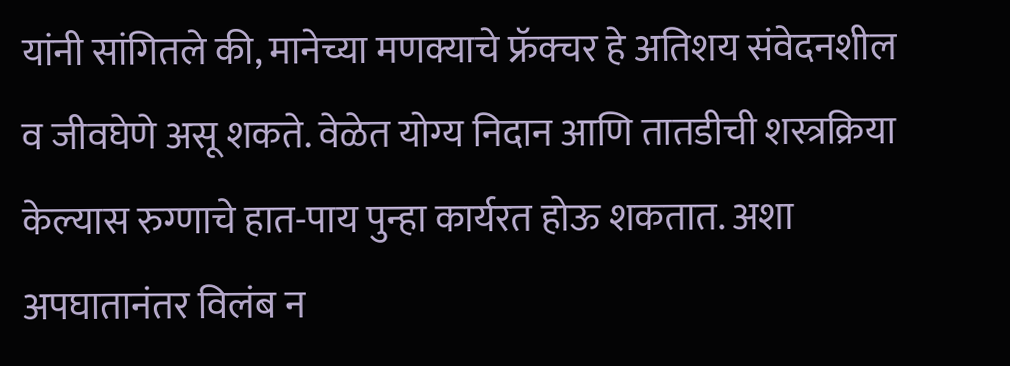यांनी सांगितले की, मानेच्या मणक्याचे फ्रॅक्चर हे अतिशय संवेदनशील व जीवघेणे असू शकते. वेळेत योग्य निदान आणि तातडीची शस्त्रक्रिया केल्यास रुग्णाचे हात-पाय पुन्हा कार्यरत होऊ शकतात. अशा अपघातानंतर विलंब न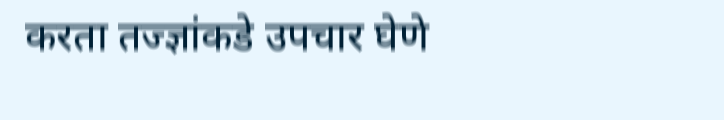करता तज्ज्ञांकडे उपचार घेणे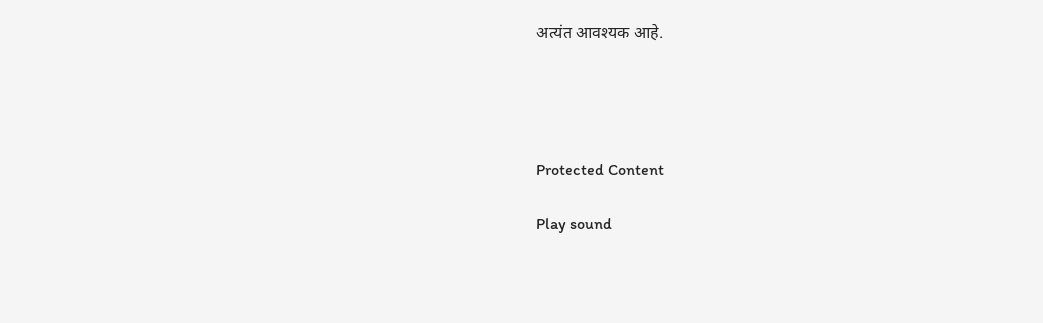अत्यंत आवश्यक आहे.




Protected Content

Play sound